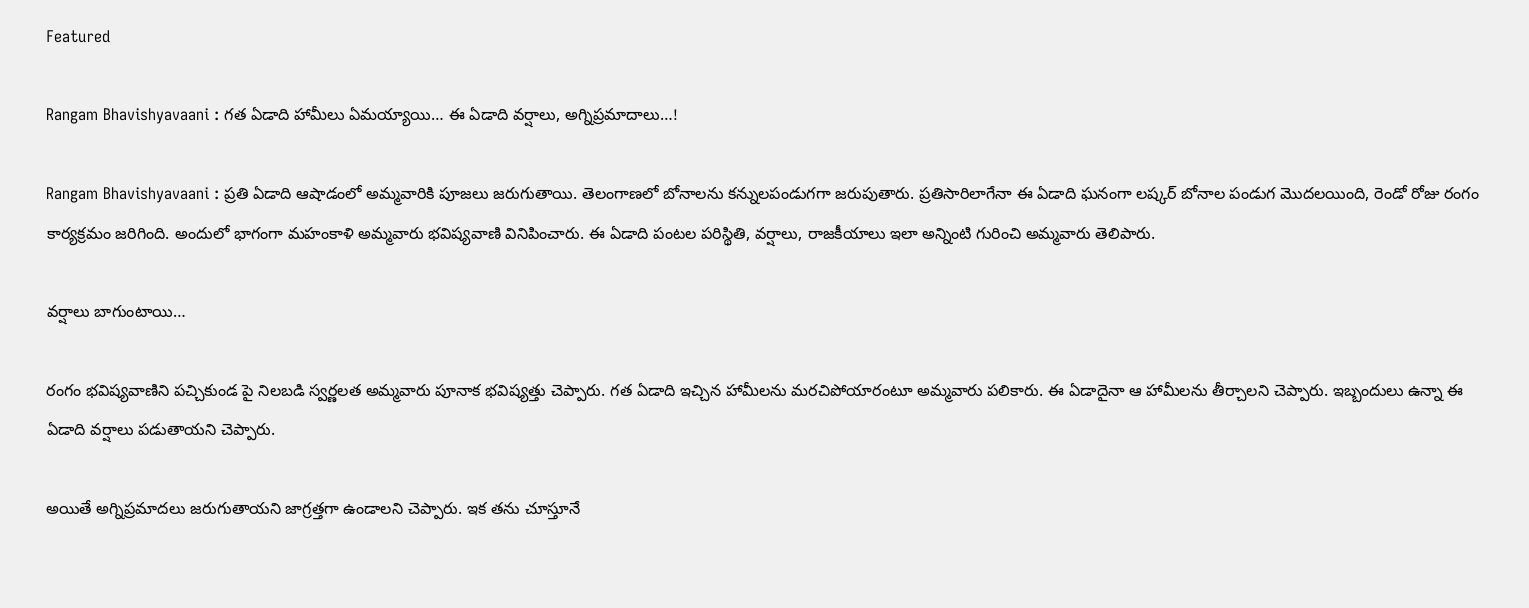Featured

Rangam Bhavishyavaani : గత ఏడాది హామీలు ఏమయ్యాయి… ఈ ఏడాది వర్షాలు, అగ్నిప్రమాదాలు…!

Rangam Bhavishyavaani : ప్రతి ఏడాది ఆషాడంలో అమ్మవారికి పూజలు జరుగుతాయి. తెలంగాణలో బోనాలను కన్నులపండుగగా జరుపుతారు. ప్రతిసారిలాగేనా ఈ ఏడాది ఘనంగా లష్కర్ బోనాల పండుగ మొదలయింది, రెండో రోజు రంగం కార్యక్రమం జరిగింది. అందులో భాగంగా మహంకాళి అమ్మవారు భవిష్యవాణి వినిపించారు. ఈ ఏడాది పంటల పరిస్థితి, వర్షాలు, రాజకీయాలు ఇలా అన్నింటి గురించి అమ్మవారు తెలిపారు.

వర్షాలు బాగుంటాయి…

రంగం భవిష్యవాణిని పచ్చికుండ పై నిలబడి స్వర్ణలత అమ్మవారు పూనాక భవిష్యత్తు చెప్పారు. గత ఏడాది ఇచ్చిన హామీలను మరచిపోయారంటూ అమ్మవారు పలికారు. ఈ ఏడాదైనా ఆ హామీలను తీర్చాలని చెప్పారు. ఇబ్బందులు ఉన్నా ఈ ఏడాది వర్షాలు పడుతాయని చెప్పారు.

అయితే అగ్నిప్రమాదలు జరుగుతాయని జాగ్రత్తగా ఉండాలని చెప్పారు. ఇక తను చూస్తూనే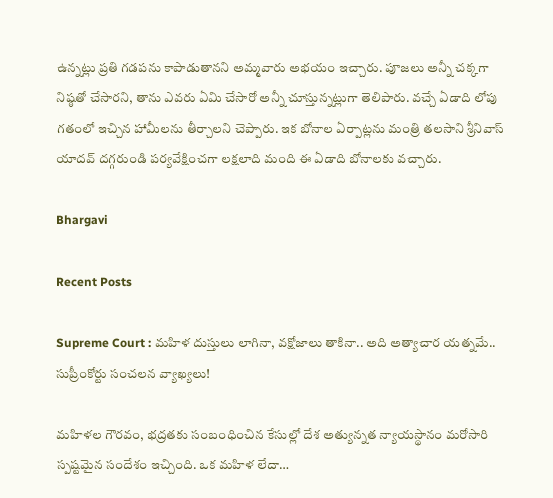ఉన్నట్లు ప్రతి గడపను కాపాడుతానని అమ్మవారు అభయం ఇచ్చారు. పూజలు అన్నీ చక్కగా నిష్ఠతో చేసారని, తాను ఎవరు ఏమి చేసారో అన్నీ చూస్తున్నట్లుగా తెలిపారు. వచ్చే ఏడాది లోపు గతంలో ఇచ్చిన హామీలను తీర్చాలని చెప్పారు. ఇక బోనాల ఏర్పాట్లను మంత్రి తలసాని శ్రీనివాస్ యాదవ్ దగ్గరుండి పర్యవేక్షించగా లక్షలాది మంది ఈ ఏడాది బోనాలకు వచ్చారు.

Bhargavi

Recent Posts

Supreme Court : మహిళ దుస్తులు లాగినా, వక్షోజాలు తాకినా.. అది అత్యాచార యత్నమే.. సుప్రీంకోర్టు సంచలన వ్యాఖ్యలు!

మహిళల గౌరవం, భద్రతకు సంబంధించిన కేసుల్లో దేశ అత్యున్నత న్యాయస్థానం మరోసారి స్పష్టమైన సందేశం ఇచ్చింది. ఒక మహిళ లేదా…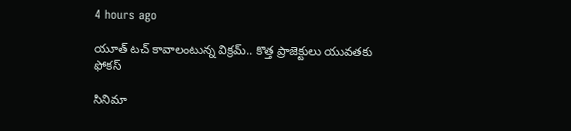4 hours ago

యూత్ టచ్ కావాలంటున్న విక్రమ్.. కొత్త ప్రాజెక్టులు యువతకు ఫోకస్

సినిమా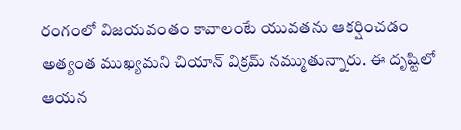రంగంలో విజయవంతం కావాలంటే యువతను ఆకర్షించడం అత్యంత ముఖ్యమని చియాన్ విక్రమ్ నమ్ముతున్నారు. ఈ దృష్టిలో ఆయన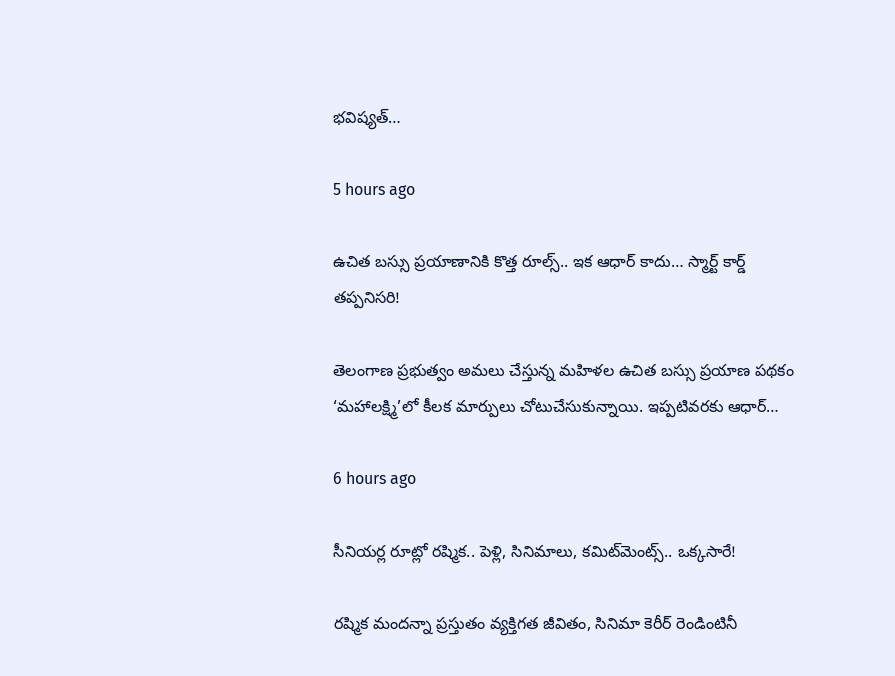భవిష్యత్…

5 hours ago

ఉచిత బస్సు ప్రయాణానికి కొత్త రూల్స్.. ఇక ఆధార్ కాదు… స్మార్ట్ కార్డ్ తప్పనిసరి!

తెలంగాణ ప్రభుత్వం అమలు చేస్తున్న మహిళల ఉచిత బస్సు ప్రయాణ పథకం ‘మహాలక్ష్మి’లో కీలక మార్పులు చోటుచేసుకున్నాయి. ఇప్పటివరకు ఆధార్…

6 hours ago

సీనియర్ల రూట్లో రష్మిక.. పెళ్లి, సినిమాలు, కమిట్‌మెంట్స్.. ఒక్కసారే!

రష్మిక మందన్నా ప్రస్తుతం వ్యక్తిగత జీవితం, సినిమా కెరీర్ రెండింటినీ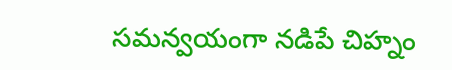సమన్వయంగా నడిపే చిహ్నం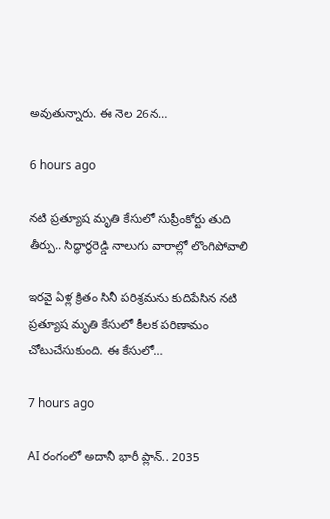అవుతున్నారు. ఈ నెల 26న…

6 hours ago

నటి ప్రత్యూష మృతి కేసులో సుప్రీంకోర్టు తుది తీర్పు.. సిద్ధార్థరెడ్డి నాలుగు వారాల్లో లొంగిపోవాలి

ఇరవై ఏళ్ల క్రితం సినీ పరిశ్రమను కుదిపేసిన నటి ప్రత్యూష మృతి కేసులో కీలక పరిణామం చోటుచేసుకుంది. ఈ కేసులో…

7 hours ago

AI రంగంలో అదానీ భారీ ప్లాన్.. 2035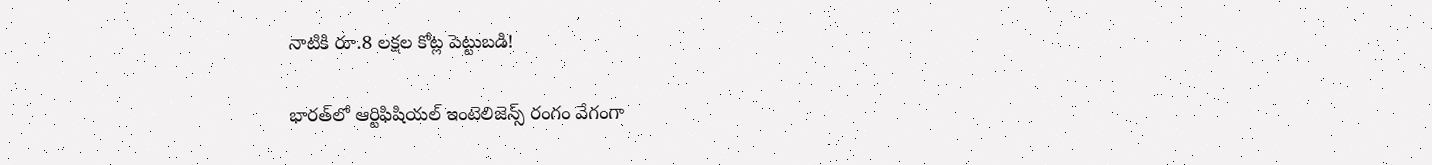నాటికి రూ.8 లక్షల కోట్ల పెట్టుబడి!

భారత్‌లో ఆర్టిఫిషియల్ ఇంటెలిజెన్స్ రంగం వేగంగా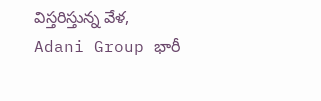విస్తరిస్తున్న వేళ, Adani Group భారీ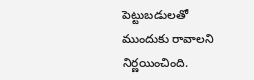పెట్టుబడులతో ముందుకు రావాలని నిర్ణయించింది.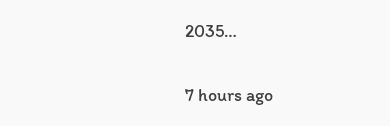2035…

7 hours ago